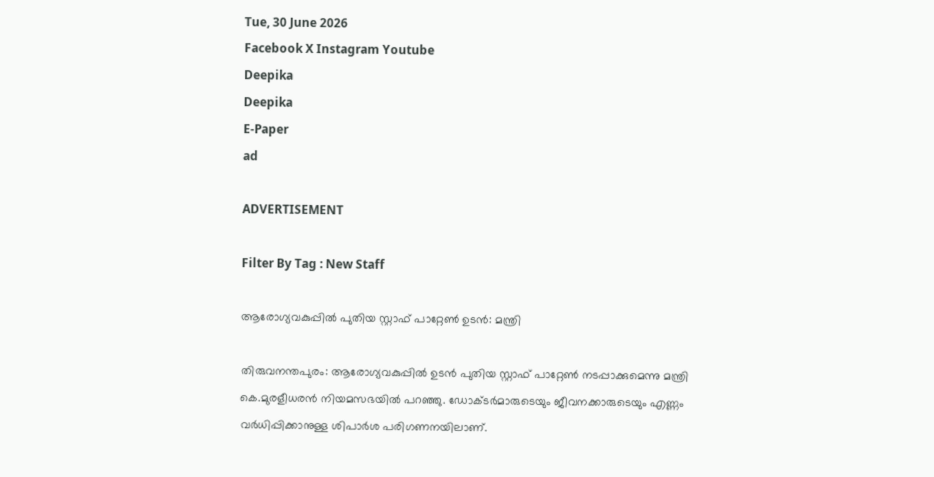Tue, 30 June 2026
Facebook X Instagram Youtube
Deepika
Deepika
E-Paper
ad

ADVERTISEMENT

Filter By Tag : New Staff

ആരോഗ്യവകുപ്പിൽ പുതിയ സ്റ്റാഫ് പാറ്റേണ്‍ ഉടൻ: മന്ത്രി

തിരുവനന്തപുരം: ആരോഗ്യവകുപ്പിൽ ഉടൻ പുതിയ സ്റ്റാഫ് പാറ്റേണ്‍ നടപ്പാക്കുമെന്നു മന്ത്രി കെ.മുരളീധരൻ നിയമസഭയിൽ പറഞ്ഞു. ഡോക്ടർമാരുടെയും ജീവനക്കാരുടെയും എണ്ണം വർധിപ്പിക്കാനുള്ള ശിപാർശ പരിഗണനയിലാണ്.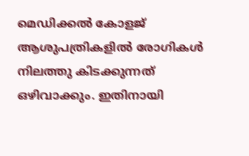മെഡിക്കൽ കോളജ് ആശുപത്രികളിൽ രോഗികൾ നിലത്തു കിടക്കുന്നത് ഒഴിവാക്കും. ഇതിനായി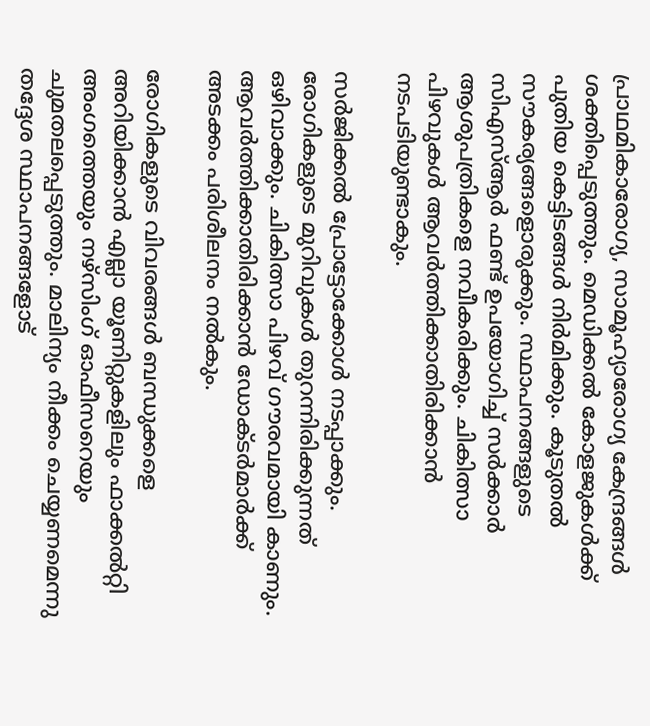പ്രാഥമികാരോഗ്യ, സാമൂഹ്യാരോഗ്യ കേന്ദ്രങ്ങൾ ശക്തിപ്പെടുത്തും. മെഡിക്കൽ കോളജുകൾക്ക് പുതിയ കെട്ടിടങ്ങൾ നിർമിക്കും. കൂടുതൽ സൗകര്യങ്ങളൊരുക്കും. സ്ഥാപനങ്ങളുടെ സിഎസ്ആർ ഫണ്ട് ഉപയോഗിച്ച് സർക്കാർ ആശുപത്രികളെ നവീകരിക്കും. ചികിത്സാ പിഴവുകൾ ആവർത്തിക്കാതിരിക്കാൻ നടപടിയുണ്ടാകും.

സർജിക്കൽ പ്രോട്ടോക്കോൾ നടപ്പാക്കും. രോഗികളുടെ മുറിവുകൾ തുറന്നിരിക്കുന്നത് ഒഴിവാക്കും. ചികിത്സാ പിഴവ് ഗൗരവമായി കാണും. ആവർത്തിക്കാതിരിക്കാൻ ഡോക്ടർമാർക്ക് അടക്കം പരിശീലനം നൽകും.

രോഗികളുടെ വിവരങ്ങൾ ബന്ധുക്കളെ അറിയിക്കാൻ എല്ലാ യൂണിറ്റുകളിലും ഫാക്കൽറ്റി അംഗത്തെയും നഴ്സിംഗ് ഓഫീസറെയും ചുമതലപ്പെടുത്തും. മാലിന്യം നീക്കം ചെയ്യണമെന്നു തദ്ദേശ സ്ഥാപനങ്ങളോട്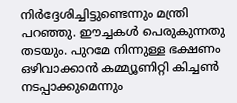നിർദ്ദേശിച്ചിട്ടുണ്ടെന്നും മന്ത്രി പറഞ്ഞു. ഈച്ചകൾ പെരുകുന്നതു തടയും. പുറമേ നിന്നുള്ള ഭക്ഷണം ഒഴിവാക്കാൻ കമ്മ്യൂണിറ്റി കിച്ചണ്‍ നടപ്പാക്കുമെന്നും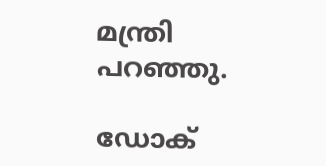മന്ത്രി പറഞ്ഞു.

ഡോക്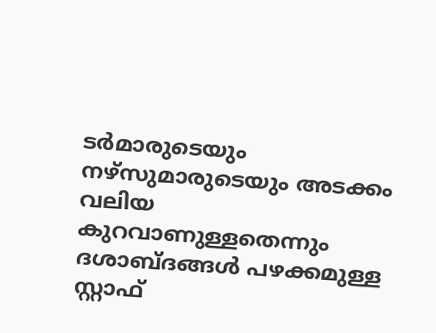ടർമാരുടെയും നഴ്സുമാരുടെയും അടക്കം വലിയ കുറവാണുള്ളതെന്നും ദശാബ്ദങ്ങൾ പഴക്കമുള്ള സ്റ്റാഫ്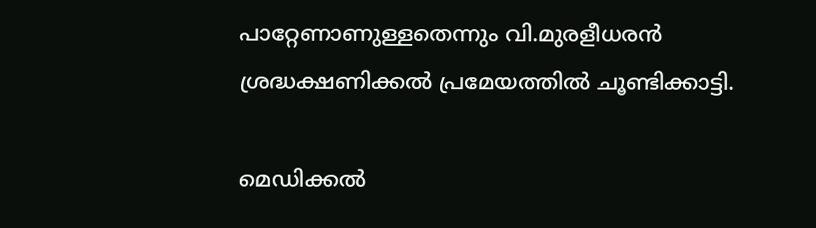പാറ്റേണാണുള്ളതെന്നും വി.മുരളീധരൻ ശ്രദ്ധക്ഷണിക്കൽ പ്രമേയത്തിൽ ചൂണ്ടിക്കാട്ടി.

മെഡിക്കൽ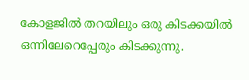കോളജിൽ തറയിലും ഒരു കിടക്കയിൽ ഒന്നിലേറെപ്പേരും കിടക്കുന്നു.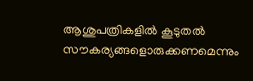ആശുപത്രികളിൽ കൂടുതൽ സൗകര്യങ്ങളൊരുക്കണമെന്നും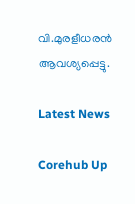വി.മുരളീധരൻ ആവശ്യപ്പെട്ടു.

Latest News

Corehub Up